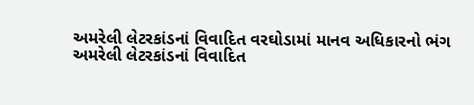અમરેલી લેટરકાંડનાં વિવાદિત વરઘોડામાં માનવ અધિકારનો ભંગ
અમરેલી લેટરકાંડનાં વિવાદિત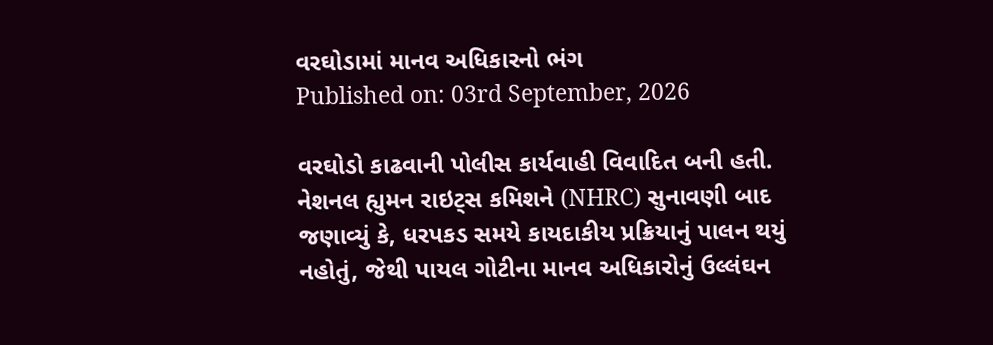વરઘોડામાં માનવ અધિકારનો ભંગ
Published on: 03rd September, 2026

વરઘોડો કાઢવાની પોલીસ કાર્યવાહી વિવાદિત બની હતી. નેશનલ હ્યુમન રાઇટ્સ કમિશને (NHRC) સુનાવણી બાદ જણાવ્યું કે, ધરપકડ સમયે કાયદાકીય પ્રક્રિયાનું પાલન થયું નહોતું, જેથી પાયલ ગોટીના માનવ અધિકારોનું ઉલ્લંઘન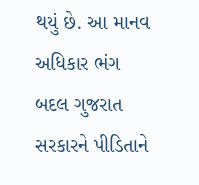થયું છે. આ માનવ અધિકાર ભંગ બદલ ગુજરાત સરકારને પીડિતાને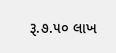રૂ.૭.૫૦ લાખ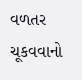વળતર ચૂકવવાનો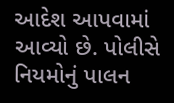આદેશ આપવામાં આવ્યો છે. પોલીસે નિયમોનું પાલન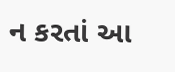ન કરતાં આ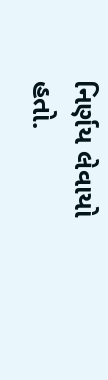નિર્ણય લેવાયો હતો.